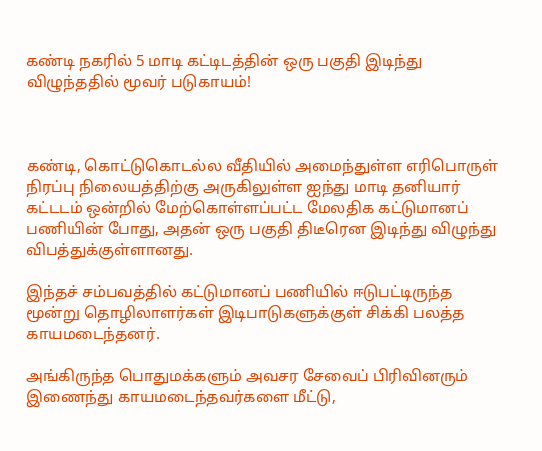கண்டி நகரில் 5 மாடி கட்டிடத்தின் ஒரு பகுதி இடிந்து விழுந்ததில் மூவர் படுகாயம்!



கண்டி, கொட்டுகொடல்ல வீதியில் அமைந்துள்ள எரிபொருள் நிரப்பு நிலையத்திற்கு அருகிலுள்ள ஐந்து மாடி தனியார் கட்டடம் ஒன்றில் மேற்கொள்ளப்பட்ட மேலதிக கட்டுமானப் பணியின் போது, அதன் ஒரு பகுதி திடீரென இடிந்து விழுந்து விபத்துக்குள்ளானது.

இந்தச் சம்பவத்தில் கட்டுமானப் பணியில் ஈடுபட்டிருந்த மூன்று தொழிலாளர்கள் இடிபாடுகளுக்குள் சிக்கி பலத்த காயமடைந்தனர்.

அங்கிருந்த பொதுமக்களும் அவசர சேவைப் பிரிவினரும் இணைந்து காயமடைந்தவர்களை மீட்டு,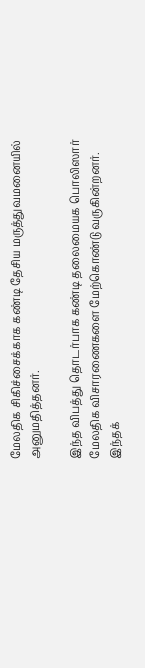மேலதிக சிகிச்சைக்காக கண்டி தேசிய மருத்துவமனையில் அனுமதித்தனர்.

இந்த விபத்து தொடர்பாக கண்டி தலைமையக பொலிஸார் மேலதிக விசாரணைகளை மேற்கொண்டு வருகின்றனர். இந்தக்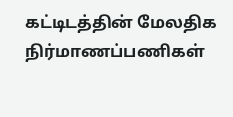கட்டிடத்தின் மேலதிக நிர்மாணப்பணிகள்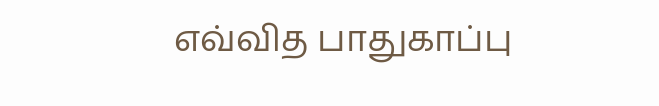எவ்வித பாதுகாப்பு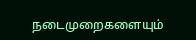நடைமுறைகளையும்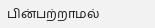பின்பற்றாமல்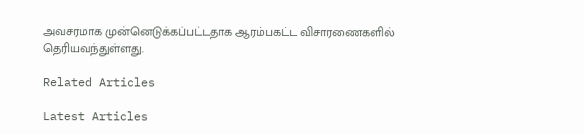அவசரமாக முன்னெடுக்கப்பட்டதாக ஆரம்பகட்ட விசாரணைகளில் தெரியவந்துள்ளது.

Related Articles

Latest Articles